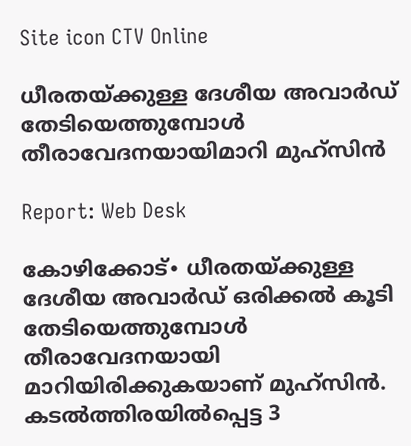Site icon CTV Online

ധീരതയ്ക്കുള്ള ദേശീയ അവാർഡ് തേടിയെത്തുമ്പോൾ തീരാവേദനയായിമാറി മുഹ്സിൻ

Report: Web Desk

കോഴിക്കോട്∙ ധീരതയ്ക്കുള്ള ദേശീയ അവാർഡ് ഒരിക്കൽ കൂടി തേടിയെത്തുമ്പോൾ തീരാവേദനയായി മാറിയിരിക്കുകയാണ് മുഹ്സിൻ. കടൽത്തിരയിൽപ്പെട്ട 3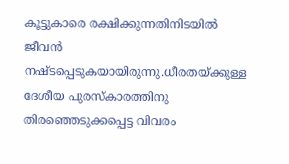കൂട്ടുകാരെ രക്ഷിക്കുന്നതിനിടയിൽ ജീവൻ നഷ്ടപ്പെടുകയായിരുന്നു.ധീരതയ്ക്കുള്ള ദേശീയ പുരസ്കാരത്തിനു തിരഞ്ഞെടുക്കപ്പെട്ട വിവരം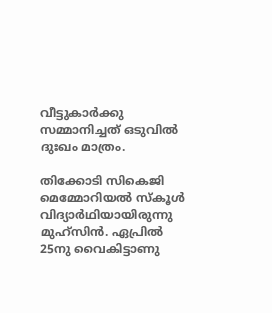വീട്ടുകാർക്കു സമ്മാനിച്ചത് ഒടുവിൽ ദുഃഖം മാത്രം.

തിക്കോടി സികെജി മെമ്മോറിയൽ സ്കൂൾ വിദ്യാർഥിയായിരുന്നു മുഹ്സിൻ. ഏപ്രിൽ 25നു വൈകിട്ടാണു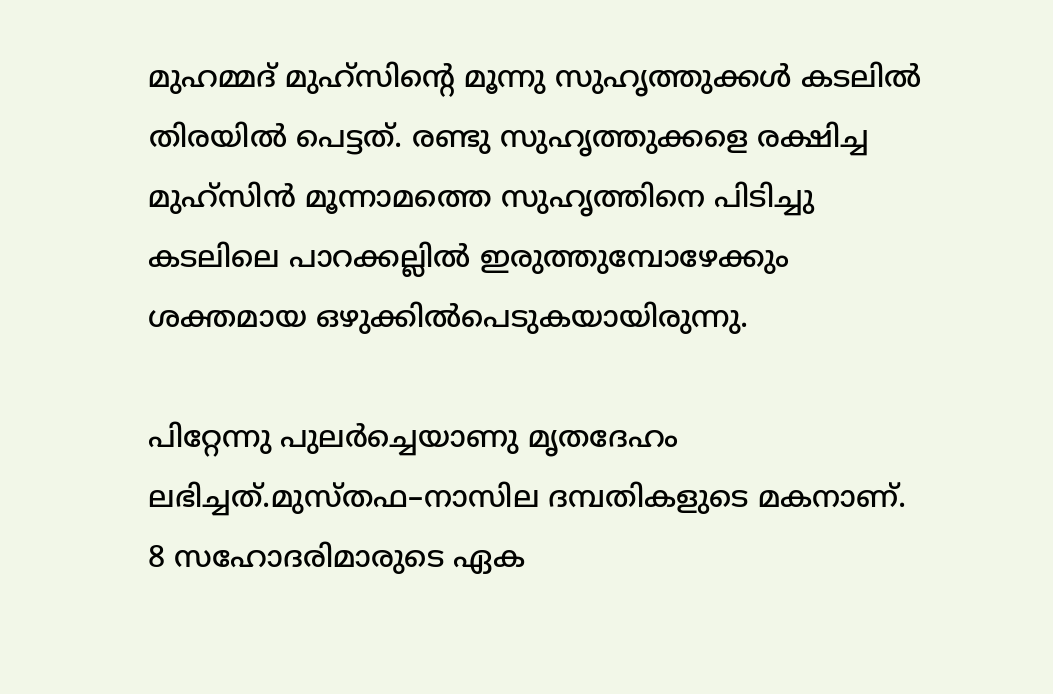മുഹമ്മദ് മുഹ്സിന്റെ മൂന്നു സുഹൃത്തുക്കൾ കടലിൽ തിരയിൽ പെട്ടത്. രണ്ടു സുഹൃത്തുക്കളെ രക്ഷിച്ച മുഹ്സിൻ മൂന്നാമത്തെ സുഹൃത്തിനെ പിടിച്ചു കടലിലെ പാറക്കല്ലിൽ ഇരുത്തുമ്പോഴേക്കും ശക്തമായ ഒഴുക്കിൽപെടുകയായിരുന്നു.

പിറ്റേന്നു പുലർച്ചെയാണു മൃതദേഹം ലഭിച്ചത്.മുസ്തഫ–നാസില ദമ്പതികളുടെ മകനാണ്. 8 സഹോദരിമാരുടെ ഏക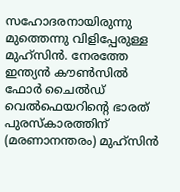സഹോദരനായിരുന്നു മുത്തെന്നു വിളിപ്പേരുള്ള മുഹ്സിൻ. നേരത്തേ ഇന്ത്യൻ കൗൺസിൽ ഫോർ ചൈൽഡ് വെൽഫെയറിന്റെ ഭാരത് പുരസ്കാരത്തിന് (മരണാനന്തരം) മുഹ്സിൻ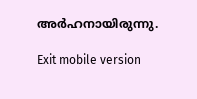അർഹനായിരുന്നു.

Exit mobile version